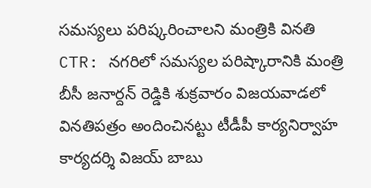సమస్యలు పరిష్కరించాలని మంత్రికి వినతి
CTR: నగరిలో సమస్యల పరిష్కారానికి మంత్రి బీసీ జనార్దన్ రెడ్డికి శుక్రవారం విజయవాడలో వినతిపత్రం అందించినట్టు టీడీపీ కార్యనిర్వాహ కార్యదర్శి విజయ్ బాబు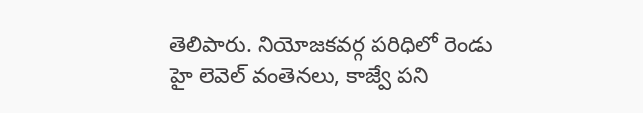తెలిపారు. నియోజకవర్గ పరిధిలో రెండు హై లెవెల్ వంతెనలు, కాజ్వే పని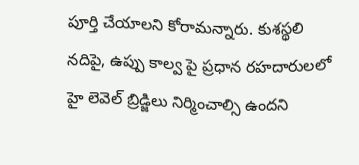పూర్తి చేయాలని కోరామన్నారు. కుశస్థలి నదిపై, ఉప్పు కాల్వ పై ప్రధాన రహదారులలో హై లెవెల్ బ్రిడ్జిలు నిర్మించాల్సి ఉందని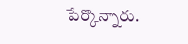పేర్కొన్నారు.